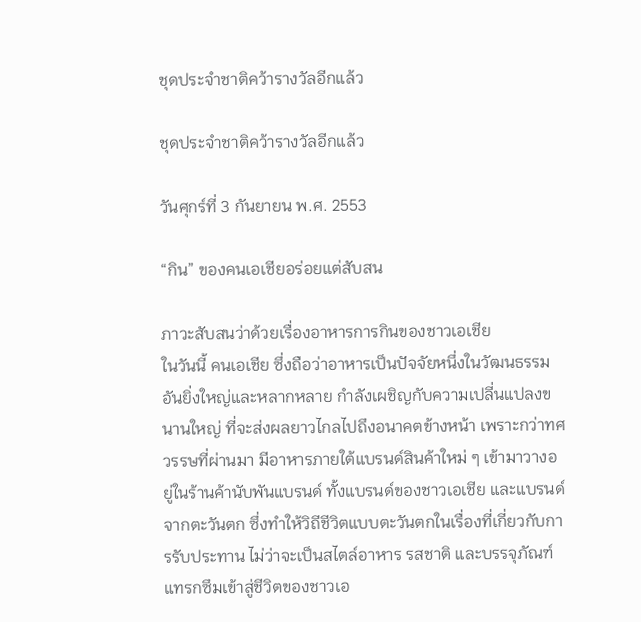ชุดประจำชาติคว้ารางวัลอีกแล้ว

ชุดประจำชาติคว้ารางวัลอีกแล้ว

วันศุกร์ที่ 3 กันยายน พ.ศ. 2553

“กิน” ของคนเอเชียอร่อยแต่สับสน

ภาวะสับสนว่าด้วยเรื่องอาหารการกินของชาวเอเชีย
ในวันนี้ คนเอเชีย ซึ่งถือว่าอาหารเป็นปัจจัยหนึ่งในวัฒนธรรมอันยิ่งใหญ่และหลากหลาย กำลังเผชิญกับความเปลี่นแปลงขนานใหญ่ ที่จะส่งผลยาวไกลไปถึงอนาคตข้างหน้า เพราะกว่าทศวรรษที่ผ่านมา มีอาหารภายใต้แบรนด์สินค้าใหม่ ๆ เข้ามาวางอยู่ในร้านค้านับพันแบรนด์ ทั้งแบรนด์ของชาวเอเชีย และแบรนด์จากตะวันตก ซึ่งทำให้วิถีชีวิตแบบตะวันตกในเรื่องที่เกี่ยวกับการรับประทาน ไม่ว่าจะเป็นสไตล์อาหาร รสชาติ และบรรจุภัณฑ์ แทรกซึมเข้าสู่ชีวิตของชาวเอ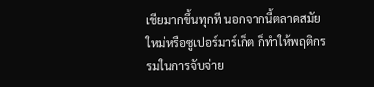เชียมากขึ้นทุกที นอกจากนี้ตลาดสมัยใหม่หรือซูเปอร์มาร์เก็ต ก็ทำให้พฤติกรรมในการจับจ่าย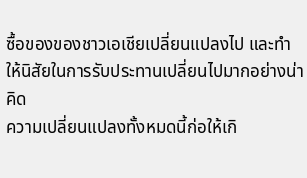ซื้อของของชาวเอเชียเปลี่ยนแปลงไป และทำให้นิสัยในการรับประทานเปลี่ยนไปมากอย่างน่าคิด
ความเปลี่ยนแปลงทั้งหมดนี้ก่อให้เกิ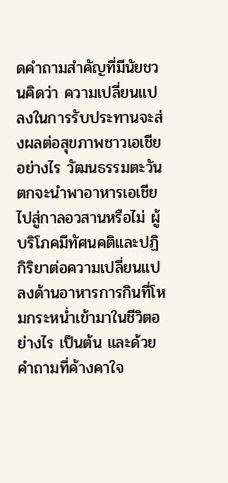ดคำถามสำคัญที่มีนัยชวนคิดว่า ความเปลี่ยนแปลงในการรับประทานจะส่งผลต่อสุขภาพชาวเอเชียอย่างไร วัฒนธรรมตะวันตกจะนำพาอาหารเอเชียไปสู่กาลอวสานหรือไม่ ผู้บริโภคมีทัศนคติและปฏิกิริยาต่อความเปลี่ยนแปลงด้านอาหารการกินที่โหมกระหน่ำเข้ามาในชีวิตอย่างไร เป็นต้น และด้วยคำถามที่ค้างคาใจ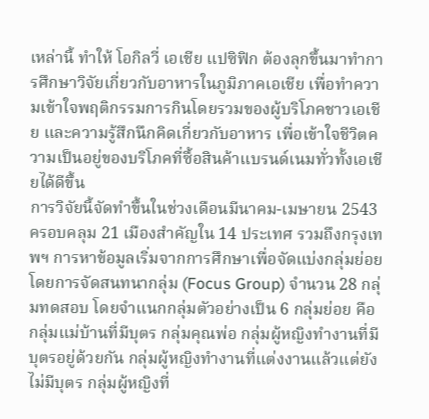เหล่านี้ ทำให้ โอกิลวี่ เอเชีย แปซิฟิก ต้องลุกขึ้นมาทำการศึกษาวิจัยเกี่ยวกับอาหารในภูมิภาคเอเชีย เพื่อทำความเข้าใจพฤติกรรมการกินโดยรวมของผู้บริโภคชาวเอเชีย และความรู้สึกนึกคิดเกี่ยวกับอาหาร เพื่อเข้าใจชีวิตความเป็นอยู่ของบริโภคที่ซื้อสินค้าแบรนด์เนมทั่วทั้งเอเชียได้ดีขึ้น
การวิจัยนี้จัดทำขึ้นในช่วงเดือนมีนาคม-เมษายน 2543 ครอบคลุม 21 เมืองสำคัญใน 14 ประเทศ รวมถึงกรุงเทพฯ การหาข้อมูลเริ่มจากการศึกษาเพื่อจัดแบ่งกลุ่มย่อย โดยการจัดสนทนากลุ่ม (Focus Group) จำนวน 28 กลุ่มทดสอบ โดยจำแนกกลุ่มตัวอย่างเป็น 6 กลุ่มย่อย คือ กลุ่มแม่บ้านที่มีบุตร กลุ่มคุณพ่อ กลุ่มผู้หญิงทำงานที่มีบุตรอยู่ด้วยกัน กลุ่มผู้หญิงทำงานที่แต่งงานแล้วแต่ยังไม่มีบุตร กลุ่มผู้หญิงที่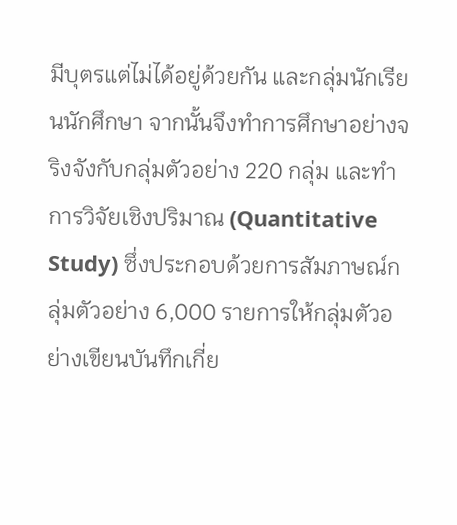มีบุตรแต่ไม่ได้อยู่ด้วยกัน และกลุ่มนักเรียนนักศึกษา จากนั้นจึงทำการศึกษาอย่างจริงจังกับกลุ่มตัวอย่าง 220 กลุ่ม และทำการวิจัยเชิงปริมาณ (Quantitative Study) ซึ่งประกอบด้วยการสัมภาษณ์กลุ่มตัวอย่าง 6,000 รายการให้กลุ่มตัวอย่างเขียนบันทึกเกี่ย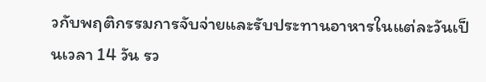วกับพฤติกรรมการจับจ่ายและรับประทานอาหารในแต่ละวันเป็นเวลา 14 วัน รว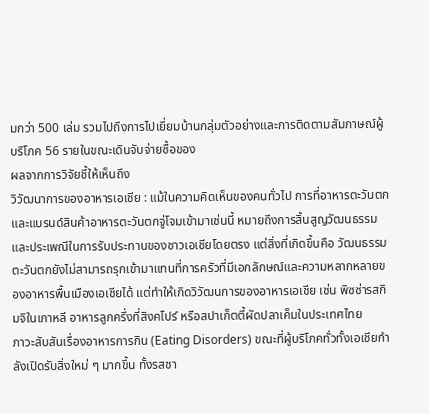มกว่า 500 เล่ม รวมไปถึงการไปเยี่ยมบ้านกลุ่มตัวอย่างและการติดตามสัมภาษณ์ผู้บริโภค 56 รายในขณะเดินจับจ่ายซื้อของ
ผลจากการวิจัยชี้ให้เห็นถึง
วิวัฒนาการของอาหารเอเชีย : แม้ในความคิดเห็นของคนทั่วไป การที่อาหารตะวันตกและแบรนด์สินค้าอาหารตะวันตกจู่โจมเข้ามาเช่นนี้ หมายถึงการสิ้นสูญวัฒนธรรมและประเพณีในการรับประทานของชาวเอเชียโดยตรง แต่สิ่งที่เกิดขึ้นคือ วัฒนธรรมตะวันตกยังไม่สามารถรุกเข้ามาแทนที่การครัวที่มีเอกลักษณ์และความหลากหลายของอาหารพื้นเมืองเอเชียได้ แต่ทำให้เกิดวิวัฒนการของอาหารเอเชีย เช่น พิซซ่ารสกิมจิในเกาหลี อาหารลูกครึ่งที่สิงคโปร์ หรือสปาเก็ตตี้ผัดปลาเค็มในประเทศไทย
ภาวะสับสันเรื่องอาหารการกิน (Eating Disorders) ขณะที่ผู้บริโภคทั่วทั้งเอเชียกำลังเปิดรับสิ่งใหม่ ๆ มากขึ้น ทั้งรสชา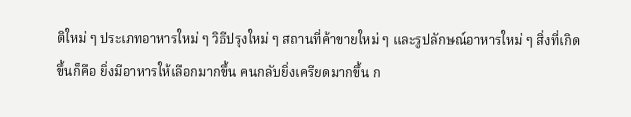ติใหม่ ๆ ประเภทอาหารใหม่ ๆ วิธีปรุงใหม่ ๆ สถานที่ค้าขายใหม่ ๆ และรูปลักษณ์อาหารใหม่ ๆ สิ่งที่เกิดขึ้นก็คือ ยิ่งมีอาหารให้เลือกมากขึ้น คนกลับยิ่งเครียดมากขึ้น ก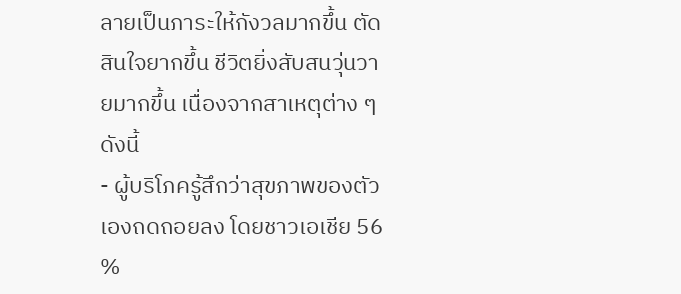ลายเป็นภาระให้กังวลมากขึ้น ตัดสินใจยากขึ้น ชีวิตยิ่งสับสนวุ่นวายมากขึ้น เนื่องจากสาเหตุต่าง ๆ ดังนี้
- ผู้บริโภครู้สึกว่าสุขภาพของตัวเองถดถอยลง โดยชาวเอเชีย 56 %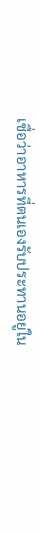เชื่อว่าอาหารที่ตนเองรับประทานอยู่ใน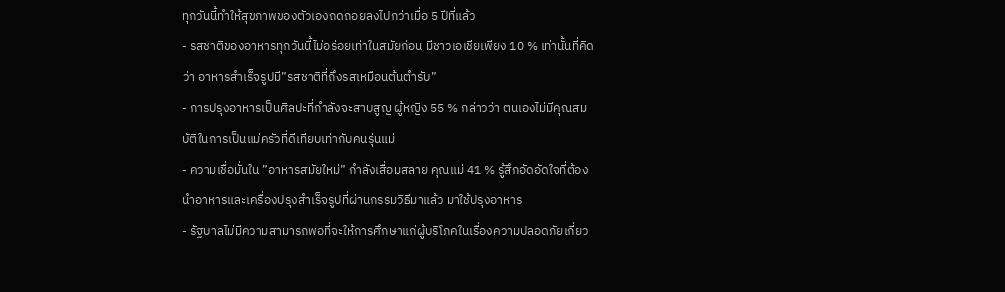ทุกวันนี้ทำให้สุขภาพของตัวเองถดถอยลงไปกว่าเมื่อ 5 ปีที่แล้ว
- รสชาติของอาหารทุกวันนี้ไม่อร่อยเท่าในสมัยก่อน มีชาวเอเชียเพียง 10 % เท่านั้นที่คิดว่า อาหารสำเร็จรูปมี”รสชาติที่ถึงรสเหมือนต้นตำรับ”
- การปรุงอาหารเป็นศิลปะที่กำลังจะสาบสูญ ผู้หญิง 55 % กล่าวว่า ตนเองไม่มีคุณสมบัติในการเป็นแม่ครัวที่ดีเทียบเท่ากับคนรุ่นแม่
- ความเชื่อมั่นใน ”อาหารสมัยใหม่” กำลังเสื่อมสลาย คุณแม่ 41 % รู้สึกอัดอัดใจที่ต้องนำอาหารและเครื่องปรุงสำเร็จรูปที่ผ่านกรรมวิธีมาแล้ว มาใช้ปรุงอาหาร
- รัฐบาลไม่มีความสามารถพอที่จะให้การศึกษาแก่ผู้บริโภคในเรื่องความปลอดภัยเกี่ยว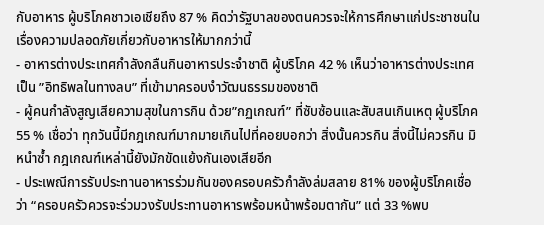กับอาหาร ผู้บริโภคชาวเอเชียถึง 87 % คิดว่ารัฐบาลของตนควรจะให้การศึกษาแก่ประชาชนในเรื่องความปลอดภัยเกี่ยวกับอาหารให้มากกว่านี้
- อาหารต่างประเทศกำลังกลืนกินอาหารประจำชาติ ผู้บริโภค 42 % เห็นว่าอาหารต่างประเทศเป็น ”อิทธิพลในทางลบ” ที่เข้ามาครอบงำวัฒนธรรมของชาติ
- ผู้คนกำลังสูญเสียความสุขในการกิน ด้วย”กฏเกณฑ์” ที่ซับซ้อนและสับสนเกินเหตุ ผู้บริโภค 55 % เชื่อว่า ทุกวันนี้มีกฎเกณฑ์มากมายเกินไปที่คอยบอกว่า สิ่งนั้นควรกิน สิ่งนี้ไม่ควรกิน มิหนำซ้ำ กฎเกณฑ์เหล่านี้ยังมักขัดแย้งกันเองเสียอีก
- ประเพณีการรับประทานอาหารร่วมกันของครอบครัวกำลังล่มสลาย 81% ของผู้บริโภคเชื่อว่า “ครอบครัวควรจะร่วมวงรับประทานอาหารพร้อมหน้าพร้อมตากัน” แต่ 33 %พบ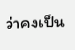ว่าคงเป็น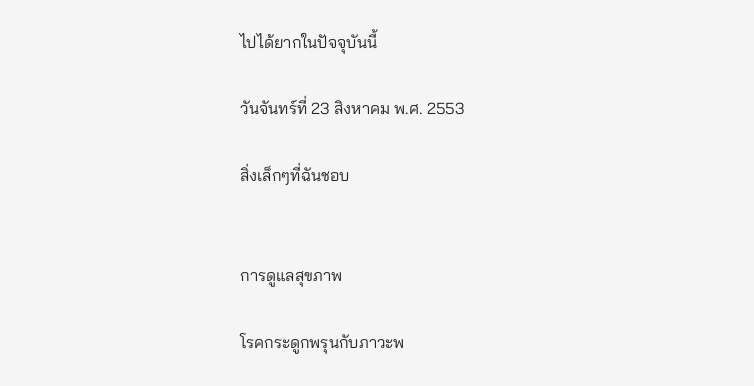ไปได้ยากในปัจจุบันนี้

วันจันทร์ที่ 23 สิงหาคม พ.ศ. 2553

สิ่งเล็กๆที่ฉันชอบ


การดูแลสุขภาพ

โรคกระดูกพรุนกับภาวะพ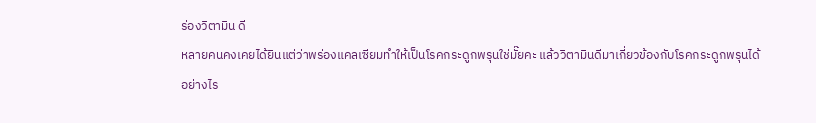ร่องวิตามิน ดี
หลายคนคงเคยได้ยินแต่ว่าพร่องแคลเซียมทำให้เป็นโรคกระดูกพรุนใช่มั๊ยคะ แล้ววิตามินดีมาเกี่ยวข้องกับโรคกระดูกพรุนได้อย่างไร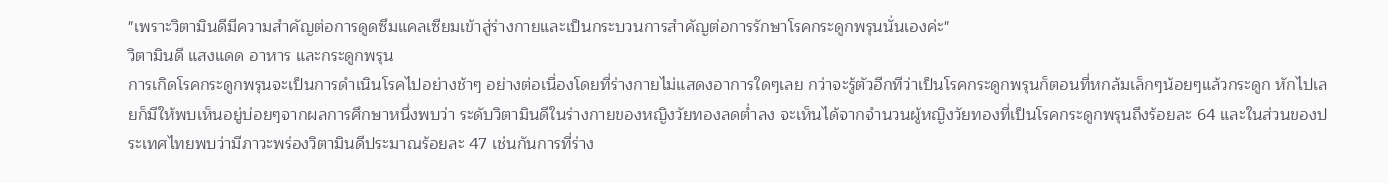"เพราะวิตามินดีมีความสำคัญต่อการดูดซึมแคลเซียมเข้าสู่ร่างกายและเป็นกระบวนการสำคัญต่อการรักษาโรคกระดูกพรุนนั่นเองค่ะ"
วิตามินดี แสงแดด อาหาร และกระดูกพรุน
การเกิดโรคกระดูกพรุนจะเป็นการดำเนินโรคไปอย่างช้าๆ อย่างต่อเนื่องโดยที่ร่างกายไม่แสดงอาการใดๆเลย กว่าจะรู้ตัวอีกทีว่าเป็นโรคกระดูกพรุนก็ตอนที่หกล้มเล็กๆน้อยๆแล้วกระดูก หักไปเลยก็มีให้พบเห็นอยู่บ่อยๆจากผลการศึกษาหนึ่งพบว่า ระดับวิตามินดีในร่างกายของหญิงวัยทองลดต่ำลง จะเห็นได้จากจำนวนผู้หญิงวัยทองที่เป็นโรคกระดูกพรุนถึงร้อยละ 64 และในส่วนของประเทศไทยพบว่ามีภาวะพร่องวิตามินดีประมาณร้อยละ 47 เช่นกันการที่ร่าง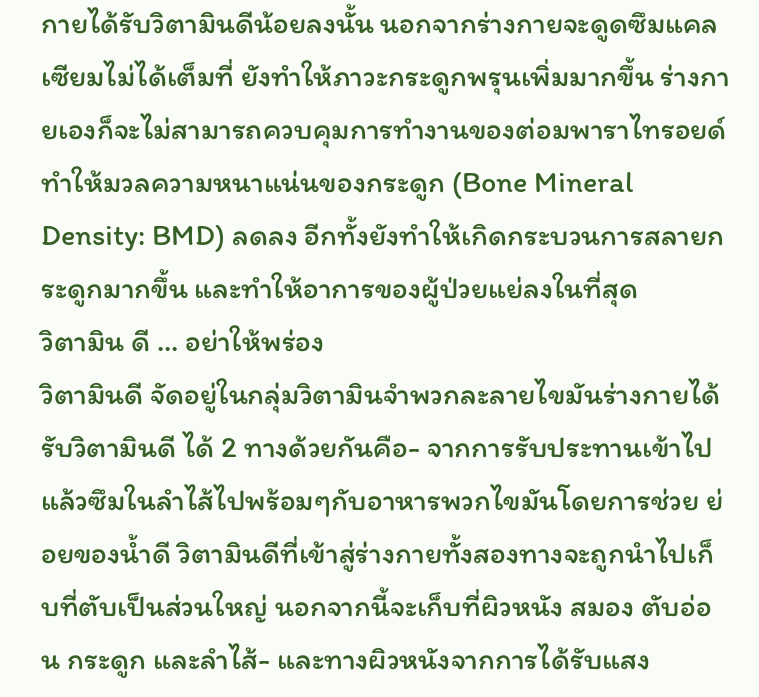กายได้รับวิตามินดีน้อยลงนั้น นอกจากร่างกายจะดูดซึมแคลเซียมไม่ได้เต็มที่ ยังทำให้ภาวะกระดูกพรุนเพิ่มมากขึ้น ร่างกายเองก็จะไม่สามารถควบคุมการทำงานของต่อมพาราไทรอยด์ ทำให้มวลความหนาแน่นของกระดูก (Bone Mineral Density: BMD) ลดลง อีกทั้งยังทำให้เกิดกระบวนการสลายกระดูกมากขึ้น และทำให้อาการของผู้ป่วยแย่ลงในที่สุด
วิตามิน ดี ... อย่าให้พร่อง
วิตามินดี จัดอยู่ในกลุ่มวิตามินจำพวกละลายไขมันร่างกายได้รับวิตามินดี ได้ 2 ทางด้วยกันคือ- จากการรับประทานเข้าไปแล้วซึมในลำไส้ไปพร้อมๆกับอาหารพวกไขมันโดยการช่วย ย่อยของน้ำดี วิตามินดีที่เข้าสู่ร่างกายทั้งสองทางจะถูกนำไปเก็บที่ตับเป็นส่วนใหญ่ นอกจากนี้จะเก็บที่ผิวหนัง สมอง ตับอ่อน กระดูก และลำไส้- และทางผิวหนังจากการได้รับแสง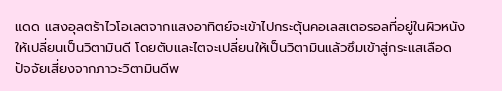แดด แสงอุลตร้าไวโอเลตจากแสงอาทิตย์จะเข้าไปกระตุ้นคอเลสเตอรอลที่อยู่ในผิวหนัง ให้เปลี่ยนเป็นวิตามินดี โดยตับและไตจะเปลี่ยนให้เป็นวิตามินแล้วซึมเข้าสู่กระแสเลือด
ปัจจัยเสี่ยงจากภาวะวิตามินดีพ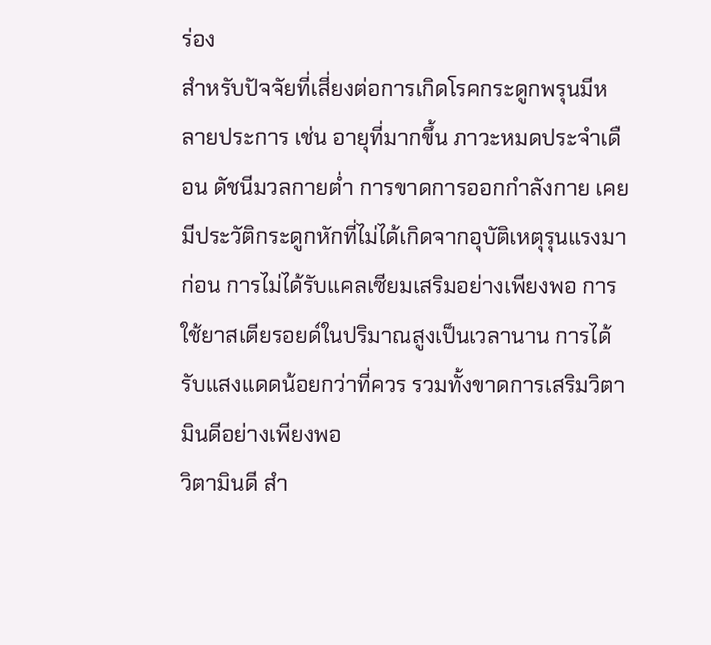ร่อง
สำหรับปัจจัยที่เสี่ยงต่อการเกิดโรคกระดูกพรุนมีหลายประการ เช่น อายุที่มากขึ้น ภาวะหมดประจำเดือน ดัชนีมวลกายต่ำ การขาดการออกกำลังกาย เคยมีประวัติกระดูกหักที่ไม่ได้เกิดจากอุบัติเหตุรุนแรงมาก่อน การไม่ได้รับแคลเซียมเสริมอย่างเพียงพอ การใช้ยาสเตียรอยด์ในปริมาณสูงเป็นเวลานาน การได้รับแสงแดดน้อยกว่าที่ควร รวมทั้งขาดการเสริมวิตามินดีอย่างเพียงพอ
วิตามินดี สำ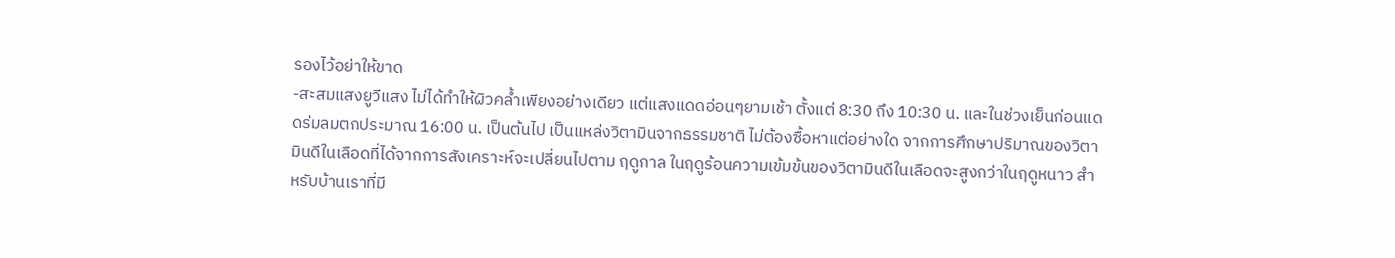รองไว้อย่าให้ขาด
-สะสมแสงยูวีแสง ไม่ได้ทำให้ผิวคล้ำเพียงอย่างเดียว แต่แสงแดดอ่อนๆยามเช้า ตั้งแต่ 8:30 ถึง 10:30 น. และในช่วงเย็นก่อนแดดร่มลมตกประมาณ 16:00 น. เป็นต้นไป เป็นแหล่งวิตามินจากธรรมชาติ ไม่ต้องซื้อหาแต่อย่างใด จากการศึกษาปริมาณของวิตามินดีในเลือดที่ได้จากการสังเคราะห์จะเปลี่ยนไปตาม ฤดูกาล ในฤดูร้อนความเข้มข้นของวิตามินดีในเลือดจะสูงกว่าในฤดูหนาว สำหรับบ้านเราที่มี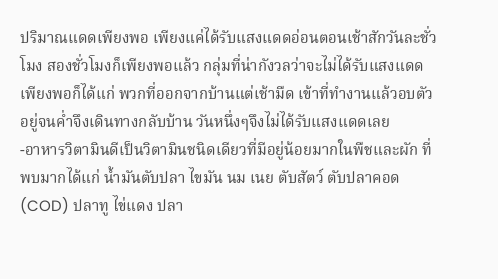ปริมาณแดดเพียงพอ เพียงแค่ได้รับแสงแดดอ่อนตอนเช้าสักวันละชั่วโมง สองชั่วโมงก็เพียงพอแล้ว กลุ่มที่น่ากังวลว่าจะไม่ได้รับแสงแดดเพียงพอก็ได้แก่ พวกที่ออกจากบ้านแต่เช้ามืด เข้าที่ทำงานแล้วอบตัวอยู่จนค่ำจึงเดินทางกลับบ้าน วันหนึ่งๆจึงไม่ได้รับแสงแดดเลย
-อาหารวิตามินดีเป็นวิตามินชนิดเดียวที่มีอยู่น้อยมากในพืชและผัก ที่พบมากได้แก่ น้ำมันตับปลา ไขมัน นม เนย ตับสัตว์ ตับปลาคอด (COD) ปลาทู ไข่แดง ปลา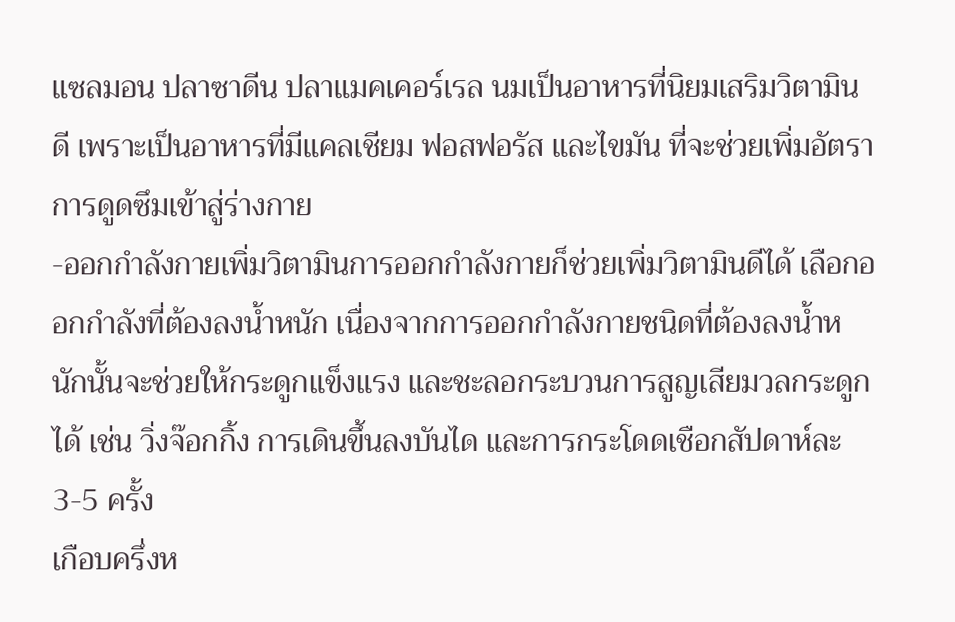แซลมอน ปลาซาดีน ปลาแมคเคอร์เรล นมเป็นอาหารที่นิยมเสริมวิตามินดี เพราะเป็นอาหารที่มีแคลเชียม ฟอสฟอรัส และไขมัน ที่จะช่วยเพิ่มอัตราการดูดซึมเข้าสู่ร่างกาย
-ออกกำลังกายเพิ่มวิตามินการออกกำลังกายก็ช่วยเพิ่มวิตามินดีได้ เลือกออกกำลังที่ต้องลงน้ำหนัก เนื่องจากการออกกำลังกายชนิดที่ต้องลงน้ำหนักนั้นจะช่วยให้กระดูกแข็งแรง และชะลอกระบวนการสูญเสียมวลกระดูกได้ เช่น วิ่งจ๊อกกิ้ง การเดินขึ้นลงบันได และการกระโดดเชือกสัปดาห์ละ 3-5 ครั้ง
เกือบครึ่งห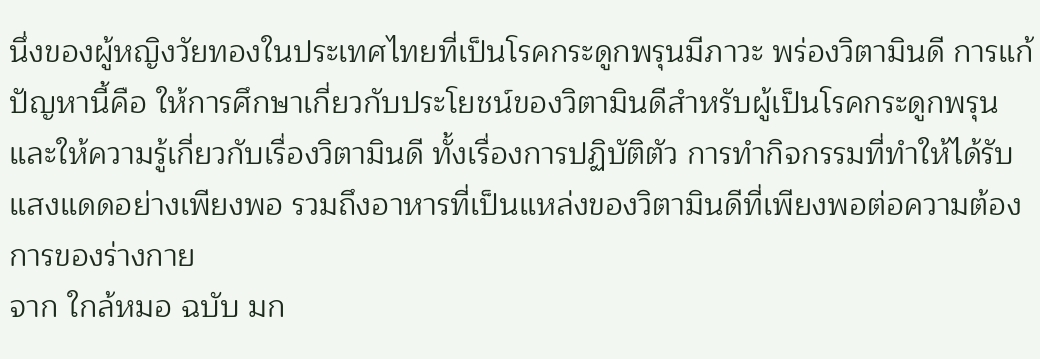นึ่งของผู้หญิงวัยทองในประเทศไทยที่เป็นโรคกระดูกพรุนมีภาวะ พร่องวิตามินดี การแก้ปัญหานี้คือ ให้การศึกษาเกี่ยวกับประโยชน์ของวิตามินดีสำหรับผู้เป็นโรคกระดูกพรุน และให้ความรู้เกี่ยวกับเรื่องวิตามินดี ทั้งเรื่องการปฏิบัติตัว การทำกิจกรรมที่ทำให้ได้รับแสงแดดอย่างเพียงพอ รวมถึงอาหารที่เป็นแหล่งของวิตามินดีที่เพียงพอต่อความต้องการของร่างกาย
จาก ใกล้หมอ ฉบับ มก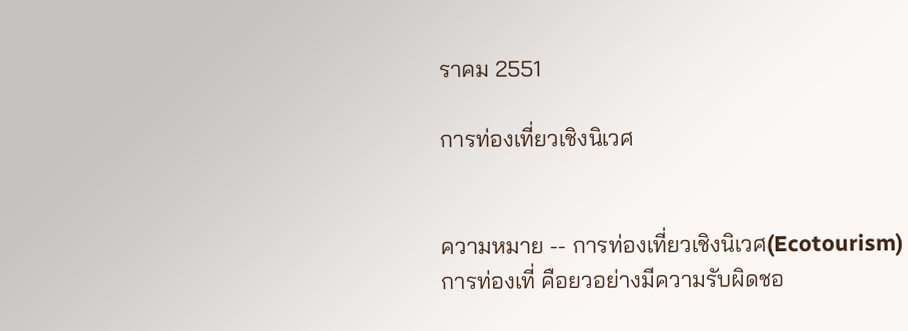ราคม 2551

การท่องเที่ยวเชิงนิเวศ


ความหมาย -- การท่องเที่ยวเชิงนิเวศ(Ecotourism)
การท่องเที่ คือยวอย่างมีความรับผิดชอ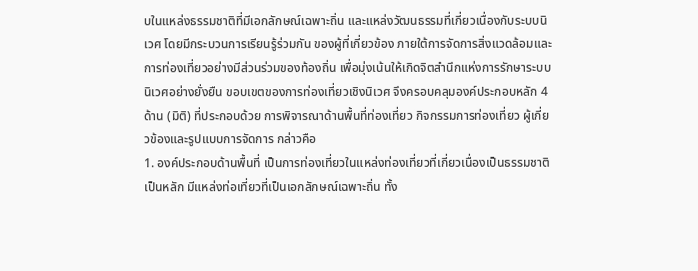บในแหล่งธรรมชาติที่มีเอกลักษณ์เฉพาะถิ่น และแหล่งวัฒนธรรมที่เกี่ยวเนื่องกับระบบนิเวศ โดยมีกระบวนการเรียนรู้ร่วมกัน ของผู้ที่เกี่ยวข้อง ภายใต้การจัดการสิ่งแวดล้อมและการท่องเที่ยวอย่างมีส่วนร่วมของท้องถิ่น เพื่อมุ่งเน้นให้เกิดจิตสำนึกแห่งการรักษาระบบนิเวศอย่างยั่งยืน ขอบเขตของการท่องเที่ยวเชิงนิเวศ จึงครอบคลุมองค์ประกอบหลัก 4 ด้าน (มิติ) ที่ประกอบด้วย การพิจารณาด้านพื้นที่ท่องเที่ยว กิจกรรมการท่องเที่ยว ผู้เกี่ยวข้องและรูปแบบการจัดการ กล่าวคือ
1. องค์ประกอบด้านพื้นที่ เป็นการท่องเที่ยวในแหล่งท่องเที่ยวที่เกี่ยวเนื่องเป็นธรรมชาติเป็นหลัก มีแหล่งท่อเที่ยวที่เป็นเอกลักษณ์เฉพาะถิ่น ทั้ง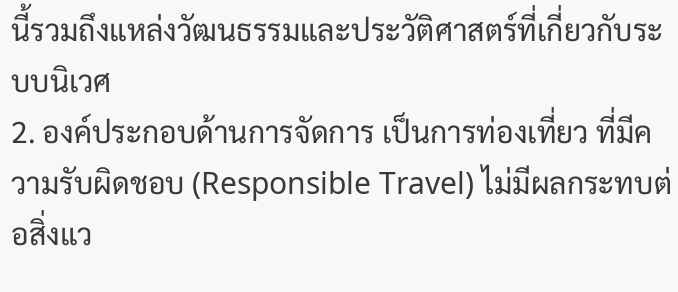นี้รวมถึงแหล่งวัฒนธรรมและประวัติศาสตร์ที่เกี่ยวกับระบบนิเวศ
2. องค์ประกอบด้านการจัดการ เป็นการท่องเที่ยว ที่มีความรับผิดชอบ (Responsible Travel) ไม่มีผลกระทบต่อสิ่งแว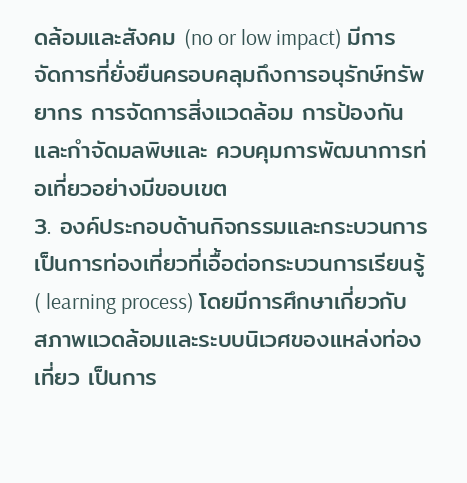ดล้อมและสังคม (no or low impact) มีการจัดการที่ยั่งยืนครอบคลุมถึงการอนุรักษ์ทรัพยากร การจัดการสิ่งแวดล้อม การป้องกันและกำจัดมลพิษและ ควบคุมการพัฒนาการท่อเที่ยวอย่างมีขอบเขต
3. องค์ประกอบด้านกิจกรรมและกระบวนการ เป็นการท่องเที่ยวที่เอื้อต่อกระบวนการเรียนรู้ ( learning process) โดยมีการศึกษาเกี่ยวกับสภาพแวดล้อมและระบบนิเวศของแหล่งท่องเที่ยว เป็นการ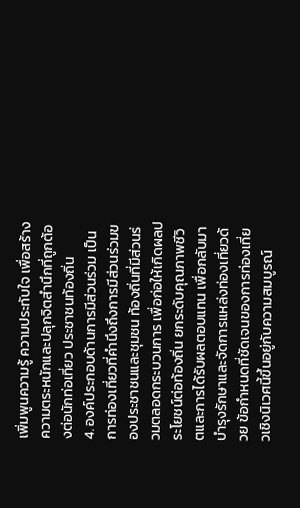เพิ่มพูนความรู้ ความประทับใจ เพื่อสร้างความตระหนักและปลุกจิตสำนึกที่ถูกต้องต่อนักท่อเที่ยว ประชาชนท้องถิ่น
4. องค์ประกอบด้านการมีส่วนร่วม เป็นการท่องเที่ยวที่คำนึงถึงการมีส่วนร่วมของประชาชนและชุมชน ท้องถิ่นที่มีส่วนร่วมตลอดกระบวนการ เพื่อก่อให้เกิดผลประโยชน์ต่อท้องถิ่น ยกระดับคุณภาพชีวิตและการได้รับผลตอบแทน เพื่อกลับมาบำรุงรักษาและจัดการแหล่งท่องเที่ยวด้วย ข้อกำหนดที่ชัดเจนของการท่องเที่ยวเชิงนิเวศนี้ขึ้นอยู่กับความสมบูรณ์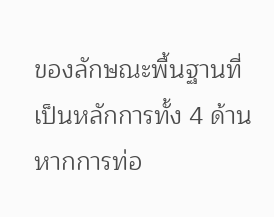ของลักษณะพื้นฐานที่เป็นหลักการทั้ง 4 ด้าน หากการท่อ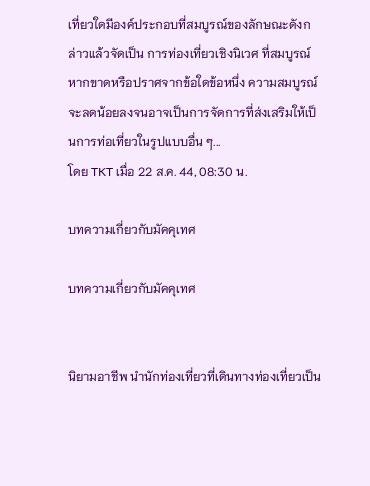เที่ยวใดมีองค์ประกอบที่สมบูรณ์ของลักษณะดังกล่าวแล้วจัดเป็น การท่องเที่ยวเชิงนิเวศ ที่สมบูรณ์ หากขาดหรือปราศจากข้อใดข้อหนึ่ง ความสมบูรณ์จะลดน้อยลงจนอาจเป็นการจัดการที่ส่งเสริมให้เป็นการท่อเที่ยวในรูปแบบอื่น ๆ...
โดย TKT เมื่อ 22 ส.ค. 44, 08:30 น.

บทความเกี่ยวกับมัคคุเทศ

บทความเกี่ยวกับมัคคุเทศ


นิยามอาชีพ นำนักท่องเที่ยวที่เดินทางท่องเที่ยวเป็น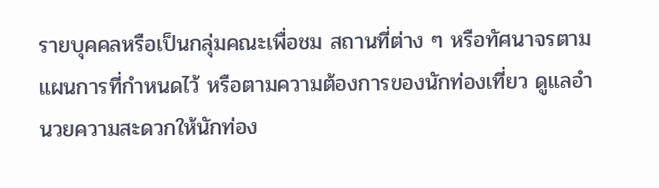รายบุคคลหรือเป็นกลุ่มคณะเพื่อชม สถานที่ต่าง ๆ หรือทัศนาจรตามแผนการที่กำหนดไว้ หรือตามความต้องการของนักท่องเที่ยว ดูแลอำนวยความสะดวกให้นักท่อง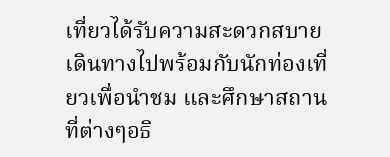เที่ยวได้รับความสะดวกสบาย เดินทางไปพร้อมกับนักท่องเที่ยวเพื่อนำชม และศึกษาสถานที่ต่างๆอธิ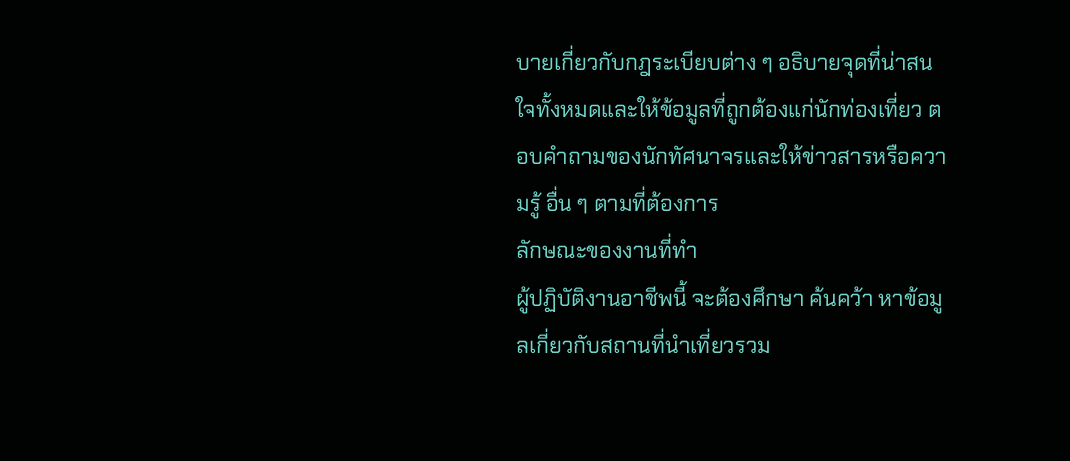บายเกี่ยวกับกฎระเบียบต่าง ๆ อธิบายจุดที่น่าสนใจทั้งหมดและให้ข้อมูลที่ถูกต้องแก่นักท่องเที่ยว ตอบคำถามของนักทัศนาจรและให้ข่าวสารหรือความรู้ อื่น ๆ ตามที่ต้องการ
ลักษณะของงานที่ทำ
ผู้ปฏิบัติงานอาชีพนี้ จะต้องศึกษา ค้นคว้า หาข้อมูลเกี่ยวกับสถานที่นำเที่ยวรวม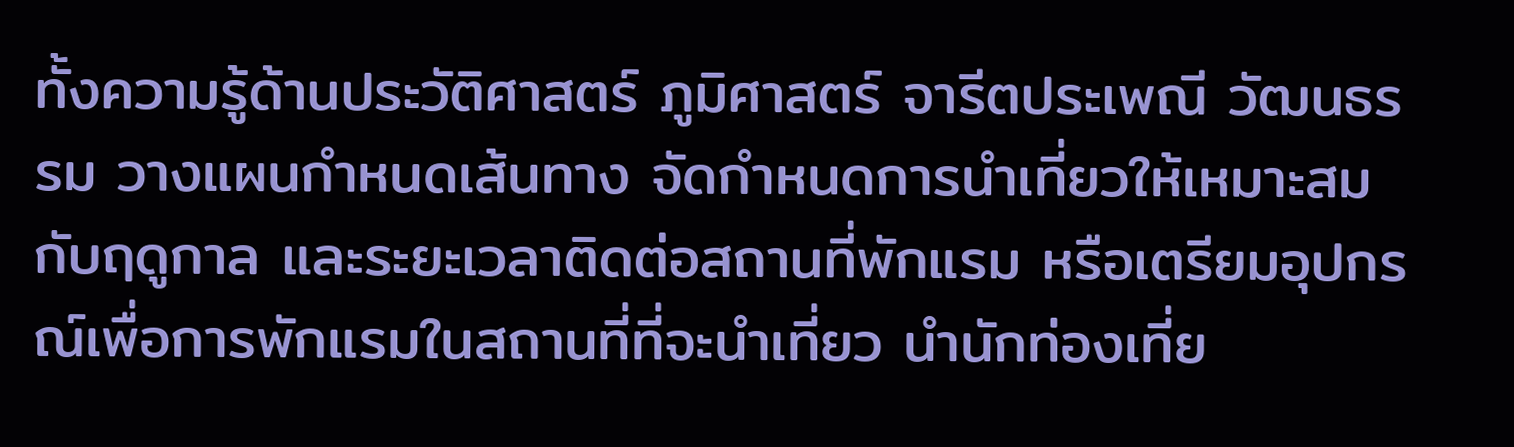ทั้งความรู้ด้านประวัติศาสตร์ ภูมิศาสตร์ จารีตประเพณี วัฒนธรรม วางแผนกำหนดเส้นทาง จัดกำหนดการนำเที่ยวให้เหมาะสมกับฤดูกาล และระยะเวลาติดต่อสถานที่พักแรม หรือเตรียมอุปกรณ์เพื่อการพักแรมในสถานที่ที่จะนำเที่ยว นำนักท่องเที่ย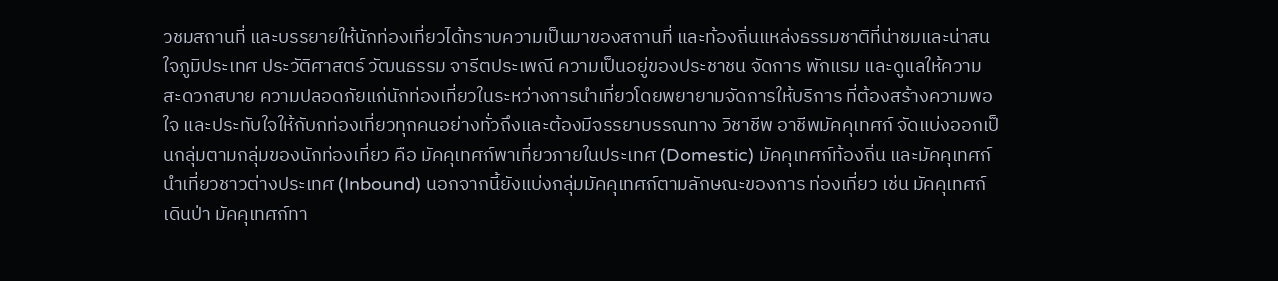วชมสถานที่ และบรรยายให้นักท่องเที่ยวได้ทราบความเป็นมาของสถานที่ และท้องถิ่นแหล่งธรรมชาติที่น่าชมและน่าสนใจภูมิประเทศ ประวัติศาสตร์ วัฒนธรรม จารีตประเพณี ความเป็นอยู่ของประชาชน จัดการ พักแรม และดูแลให้ความสะดวกสบาย ความปลอดภัยแก่นักท่องเที่ยวในระหว่างการนำเที่ยวโดยพยายามจัดการให้บริการ ที่ต้องสร้างความพอใจ และประทับใจให้กับกท่องเที่ยวทุกคนอย่างทั่วถึงและต้องมีจรรยาบรรณทาง วิชาชีพ อาชีพมัคคุเทศก์ จัดแบ่งออกเป็นกลุ่มตามกลุ่มของนักท่องเที่ยว คือ มัคคุเทศก์พาเที่ยวภายในประเทศ (Domestic) มัคคุเทศก์ท้องถิ่น และมัคคุเทศก์นำเที่ยวชาวต่างประเทศ (Inbound) นอกจากนี้ยังแบ่งกลุ่มมัคคุเทศก์ตามลักษณะของการ ท่องเที่ยว เช่น มัคคุเทศก์เดินป่า มัคคุเทศก์ทา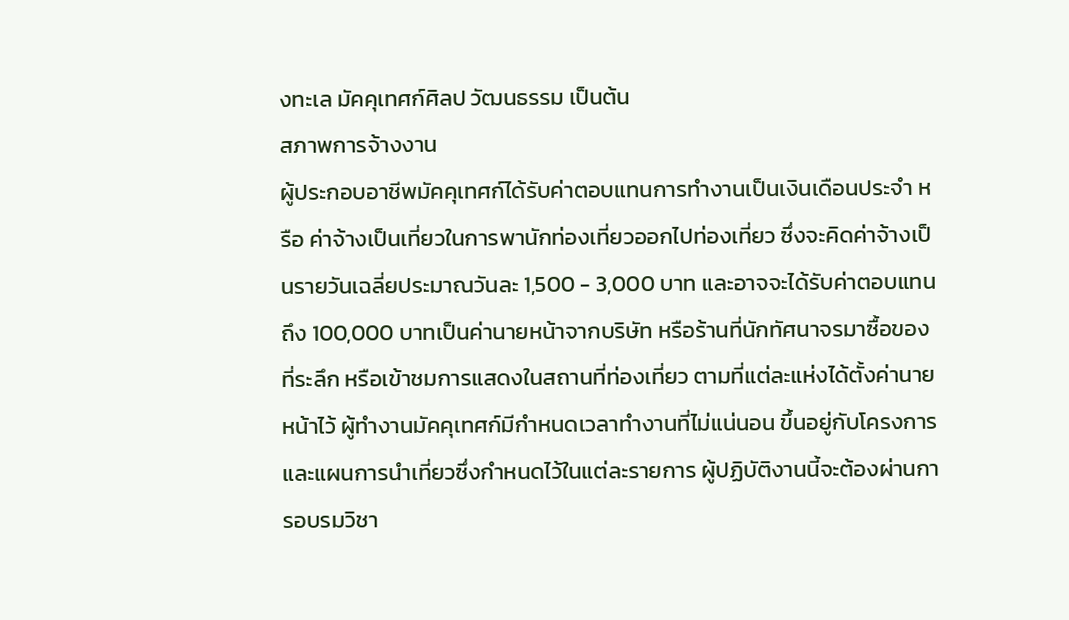งทะเล มัคคุเทศก์ศิลป วัฒนธรรม เป็นต้น
สภาพการจ้างงาน
ผู้ประกอบอาชีพมัคคุเทศก์ได้รับค่าตอบแทนการทำงานเป็นเงินเดือนประจำ หรือ ค่าจ้างเป็นเที่ยวในการพานักท่องเที่ยวออกไปท่องเที่ยว ซึ่งจะคิดค่าจ้างเป็นรายวันเฉลี่ยประมาณวันละ 1,500 - 3,000 บาท และอาจจะได้รับค่าตอบแทนถึง 100,000 บาทเป็นค่านายหน้าจากบริษัท หรือร้านที่นักทัศนาจรมาซื้อของที่ระลึก หรือเข้าชมการแสดงในสถานที่ท่องเที่ยว ตามที่แต่ละแห่งได้ตั้งค่านายหน้าไว้ ผู้ทำงานมัคคุเทศก์มีกำหนดเวลาทำงานที่ไม่แน่นอน ขึ้นอยู่กับโครงการ และแผนการนำเที่ยวซึ่งกำหนดไว้ในแต่ละรายการ ผู้ปฏิบัติงานนี้จะต้องผ่านการอบรมวิชา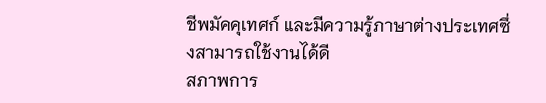ชีพมัคคุเทศก์ และมีความรู้ภาษาต่างประเทศซึ่งสามารถใช้งานได้ดี
สภาพการ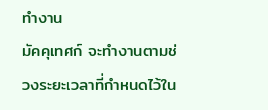ทำงาน
มัคคุเทศก์ จะทำงานตามช่วงระยะเวลาที่กำหนดไว้ใน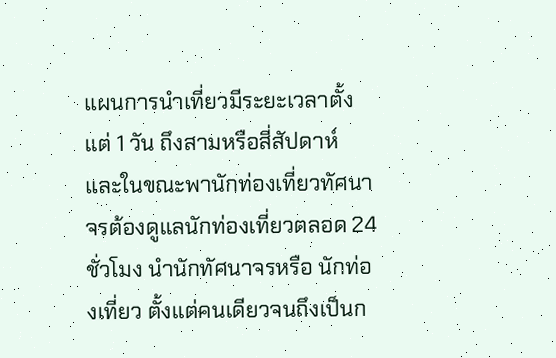แผนการนำเที่ยวมีระยะเวลาตั้งแต่ 1 วัน ถึงสามหรือสี่สัปดาห์ และในขณะพานักท่องเที่ยวทัศนาจรต้องดูแลนักท่องเที่ยวตลอด 24 ชั่วโมง นำนักทัศนาจรหรือ นักท่องเที่ยว ตั้งแต่คนเดียวจนถึงเป็นก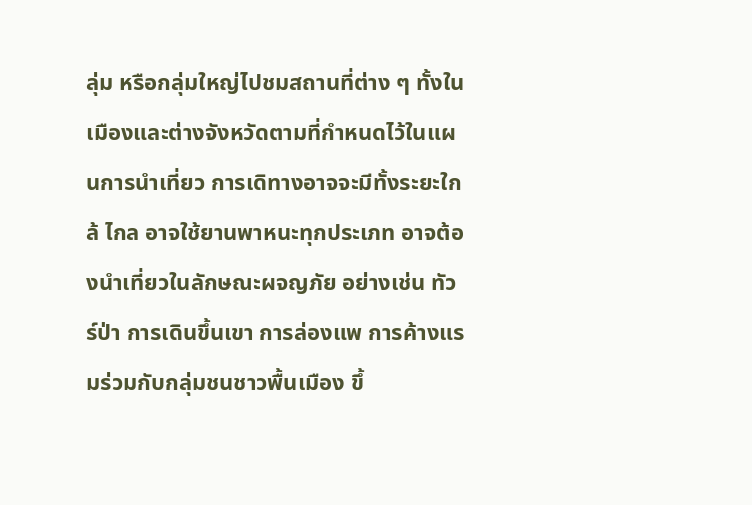ลุ่ม หรือกลุ่มใหญ่ไปชมสถานที่ต่าง ๆ ทั้งในเมืองและต่างจังหวัดตามที่กำหนดไว้ในแผนการนำเที่ยว การเดิทางอาจจะมีทั้งระยะใกล้ ไกล อาจใช้ยานพาหนะทุกประเภท อาจต้องนำเที่ยวในลักษณะผจญภัย อย่างเช่น ทัวร์ป่า การเดินขึ้นเขา การล่องแพ การค้างแรมร่วมกับกลุ่มชนชาวพื้นเมือง ขึ้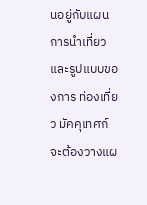นอยู่กับแผนการนำเที่ยว และรูปแบบของการ ท่องเที่ยว มัคคุเทศก์จะต้องวางแผ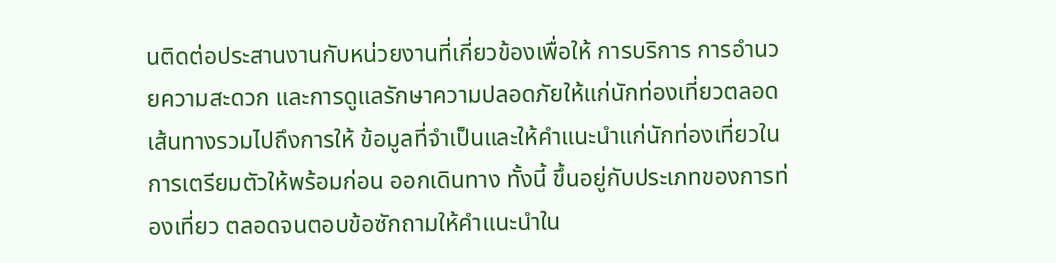นติดต่อประสานงานกับหน่วยงานที่เกี่ยวข้องเพื่อให้ การบริการ การอำนวยความสะดวก และการดูแลรักษาความปลอดภัยให้แก่นักท่องเที่ยวตลอดเส้นทางรวมไปถึงการให้ ข้อมูลที่จำเป็นและให้คำแนะนำแก่นักท่องเที่ยวในการเตรียมตัวให้พร้อมก่อน ออกเดินทาง ทั้งนี้ ขึ้นอยู่กับประเภทของการท่องเที่ยว ตลอดจนตอบข้อซักถามให้คำแนะนำใน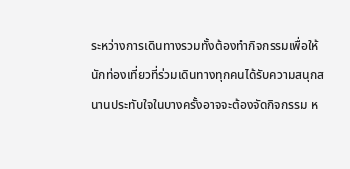ระหว่างการเดินทางรวมทั้งต้องทำกิจกรรมเพื่อให้นักท่องเที่ยวที่ร่วมเดินทางทุกคนได้รับความสนุกสนานประทับใจในบางครั้งอาจจะต้องจัดกิจกรรม ห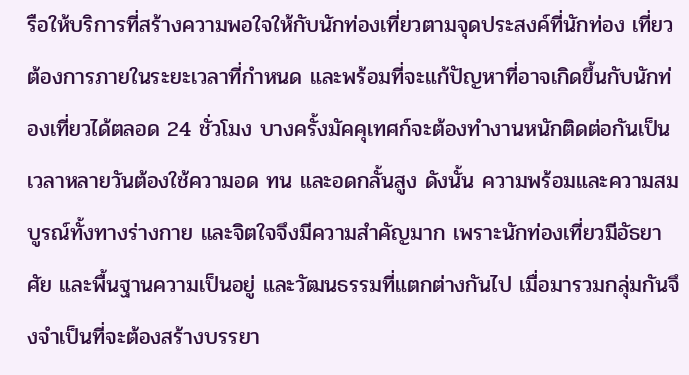รือให้บริการที่สร้างความพอใจให้กับนักท่องเที่ยวตามจุดประสงค์ที่นักท่อง เที่ยวต้องการภายในระยะเวลาที่กำหนด และพร้อมที่จะแก้ปัญหาที่อาจเกิดขึ้นกับนักท่องเที่ยวได้ตลอด 24 ชั่วโมง บางครั้งมัคคุเทศก์จะต้องทำงานหนักติดต่อกันเป็นเวลาหลายวันต้องใช้ความอด ทน และอดกลั้นสูง ดังนั้น ความพร้อมและความสมบูรณ์ทั้งทางร่างกาย และจิตใจจึงมีความสำคัญมาก เพราะนักท่องเที่ยวมีอัธยาศัย และพื้นฐานความเป็นอยู่ และวัฒนธรรมที่แตกต่างกันไป เมื่อมารวมกลุ่มกันจึงจำเป็นที่จะต้องสร้างบรรยา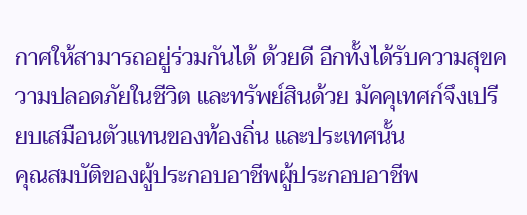กาศให้สามารถอยู่ร่วมกันได้ ด้วยดี อีกทั้งได้รับความสุขความปลอดภัยในชีวิต และทรัพย์สินด้วย มัคคุเทศก์จึงเปรียบเสมือนตัวแทนของท้องถิ่น และประเทศนั้น
คุณสมบัติของผู้ประกอบอาชีพผู้ประกอบอาชีพ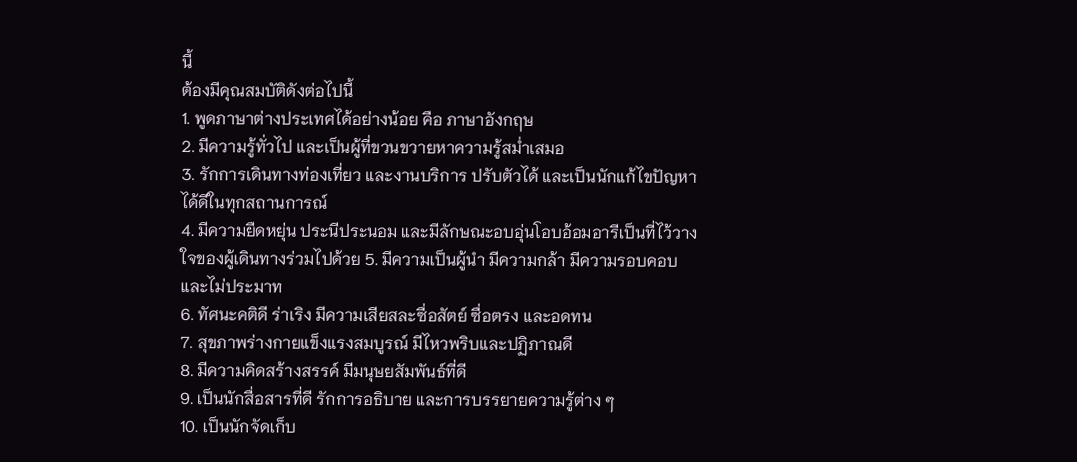นี้
ต้องมีคุณสมบัติดังต่อไปนี้
1. พูดภาษาต่างประเทศได้อย่างน้อย คือ ภาษาอังกฤษ
2. มีความรู้ทั่วไป และเป็นผู้ที่ขวนขวายหาความรู้สม่ำเสมอ
3. รักการเดินทางท่องเที่ยว และงานบริการ ปรับตัวได้ และเป็นนักแก้ไขปัญหาได้ดีในทุกสถานการณ์
4. มีความยืดหยุ่น ประนีประนอม และมีลักษณะอบอุ่นโอบอ้อมอารีเป็นที่ไว้วางใจของผู้เดินทางร่วมไปด้วย 5. มีความเป็นผู้นำ มีความกล้า มีความรอบคอบและไม่ประมาท
6. ทัศนะคติดี ร่าเริง มีความเสียสละซื่อสัตย์ ซื่อตรง และอดทน
7. สุขภาพร่างกายแข็งแรงสมบูรณ์ มีไหวพริบและปฏิภาณดี
8. มีความคิดสร้างสรรค์ มีมนุษยสัมพันธ์ที่ดี
9. เป็นนักสื่อสารที่ดี รักการอธิบาย และการบรรยายความรู้ต่าง ๆ
10. เป็นนักจัดเก็บ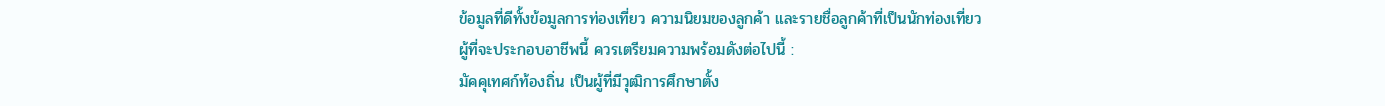ข้อมูลที่ดีทั้งข้อมูลการท่องเที่ยว ความนิยมของลูกค้า และรายชื่อลูกค้าที่เป็นนักท่องเที่ยว
ผู้ที่จะประกอบอาชีพนี้ ควรเตรียมความพร้อมดังต่อไปนี้ :
มัคคุเทศก์ท้องถิ่น เป็นผู้ที่มีวุฒิการศึกษาตั้ง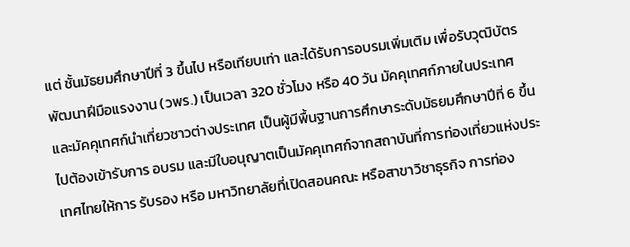แต่ ชั้นมัธยมศึกษาปีที่ 3 ขึ้นไป หรือเทียบเท่า และได้รับการอบรมเพิ่มเติม เพื่อรับวุฒิบัตรพัฒนาฝีมือแรงงาน (วพร.) เป็นเวลา 320 ชั่วโมง หรือ 40 วัน มัคคุเทศก์ภายในประเทศ และมัคคุเทศก์นำเที่ยวชาวต่างประเทศ เป็นผู้มีพื้นฐานการศึกษาระดับมัธยมศึกษาปีที่ 6 ขึ้นไปต้องเข้ารับการ อบรม และมีใบอนุญาตเป็นมัคคุเทศก์จากสถาบันที่การท่องเที่ยวแห่งประเทศไทยให้การ รับรอง หรือ มหาวิทยาลัยที่เปิดสอนคณะ หรือสาขาวิชาธุรกิจ การท่อง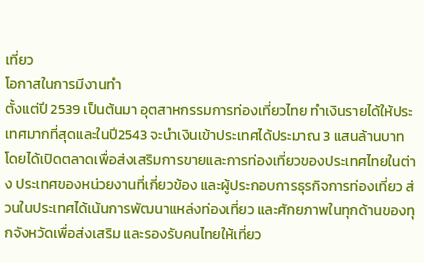เที่ยว
โอกาสในการมีงานทำ
ตั้งแต่ปี 2539 เป็นต้นมา อุตสาหกรรมการท่องเที่ยวไทย ทำเงินรายได้ให้ประเทศมากที่สุดและในปี2543 จะนำเงินเข้าประเทศได้ประมาณ 3 แสนล้านบาท โดยได้เปิดตลาดเพื่อส่งเสริมการขายและการท่องเที่ยวของประเทศไทยในต่าง ประเทศของหน่วยงานที่เกี่ยวข้อง และผู้ประกอบการธุรกิจการท่องเที่ยว ส่วนในประเทศได้เน้นการพัฒนาแหล่งท่องเที่ยว และศักยภาพในทุกด้านของทุกจังหวัดเพื่อส่งเสริม และรองรับคนไทยให้เที่ยว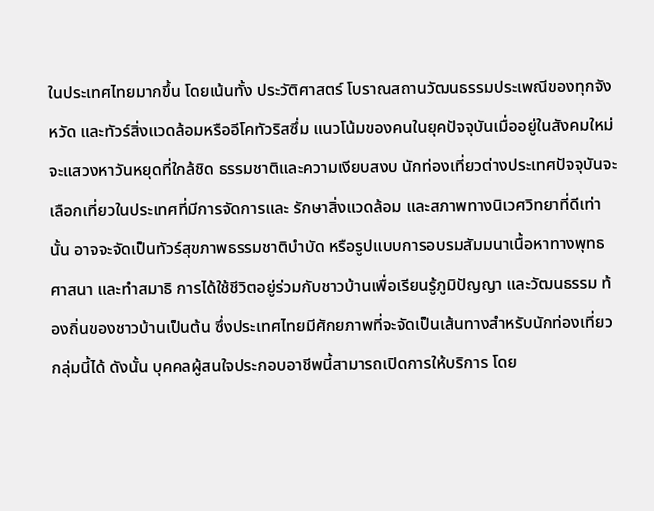ในประเทศไทยมากขึ้น โดยเน้นทั้ง ประวัติศาสตร์ โบราณสถานวัฒนธรรมประเพณีของทุกจังหวัด และทัวร์สิ่งแวดล้อมหรืออีโคทัวริสซึ่ม แนวโน้มของคนในยุคปัจจุบันเมื่ออยู่ในสังคมใหม่จะแสวงหาวันหยุดที่ใกล้ชิด ธรรมชาติและความเงียบสงบ นักท่องเที่ยวต่างประเทศปัจจุบันจะเลือกเที่ยวในประเทศที่มีการจัดการและ รักษาสิ่งแวดล้อม และสภาพทางนิเวศวิทยาที่ดีเท่านั้น อาจจะจัดเป็นทัวร์สุขภาพธรรมชาติบำบัด หรือรูปแบบการอบรมสัมมนาเนื้อหาทางพุทธศาสนา และทำสมาธิ การได้ใช้ชีวิตอยู่ร่วมกับชาวบ้านเพื่อเรียนรู้ภูมิปัญญา และวัฒนธรรม ท้องถิ่นของชาวบ้านเป็นต้น ซึ่งประเทศไทยมีศักยภาพที่จะจัดเป็นเส้นทางสำหรับนักท่องเที่ยวกลุ่มนี้ได้ ดังนั้น บุคคลผู้สนใจประกอบอาชีพนี้สามารถเปิดการให้บริการ โดย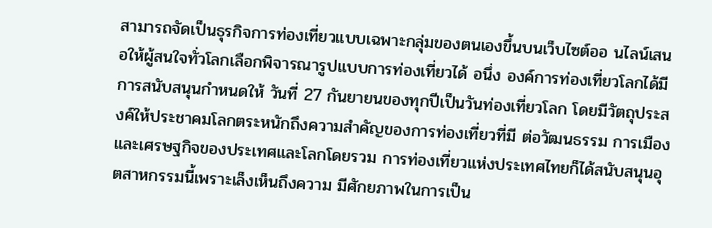สามารถจัดเป็นธุรกิจการท่องเที่ยวแบบเฉพาะกลุ่มของตนเองขึ้นบนเว็บไซต์ออ นไลน์เสนอให้ผู้สนใจทั่วโลกเลือกพิจารณารูปแบบการท่องเที่ยวได้ อนึ่ง องค์การท่องเที่ยวโลกได้มีการสนับสนุนกำหนดให้ วันที่ 27 กันยายนของทุกปีเป็นวันท่องเที่ยวโลก โดยมีวัตถุประสงค์ให้ประชาคมโลกตระหนักถึงความสำคัญของการท่องเที่ยวที่มี ต่อวัฒนธรรม การเมือง และเศรษฐกิจของประเทศและโลกโดยรวม การท่องเที่ยวแห่งประเทศไทยก็ได้สนับสนุนอุตสาหกรรมนี้เพราะเล็งเห็นถึงความ มีศักยภาพในการเป็น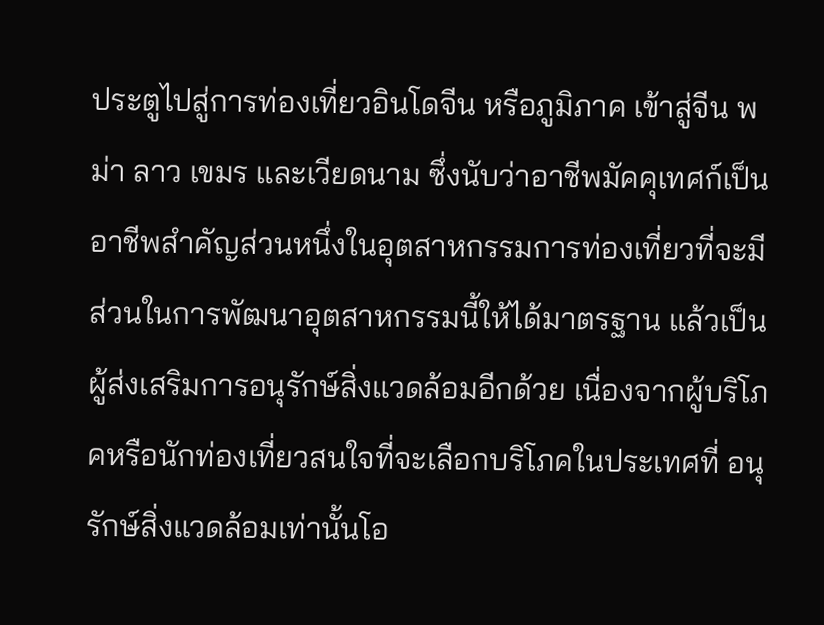ประตูไปสู่การท่องเที่ยวอินโดจีน หรือภูมิภาค เข้าสู่จีน พม่า ลาว เขมร และเวียดนาม ซึ่งนับว่าอาชีพมัคคุเทศก์เป็นอาชีพสำคัญส่วนหนึ่งในอุตสาหกรรมการท่องเที่ยวที่จะมีส่วนในการพัฒนาอุตสาหกรรมนี้ให้ได้มาตรฐาน แล้วเป็นผู้ส่งเสริมการอนุรักษ์สิ่งแวดล้อมอีกด้วย เนื่องจากผู้บริโภคหรือนักท่องเที่ยวสนใจที่จะเลือกบริโภคในประเทศที่ อนุรักษ์สิ่งแวดล้อมเท่านั้นโอ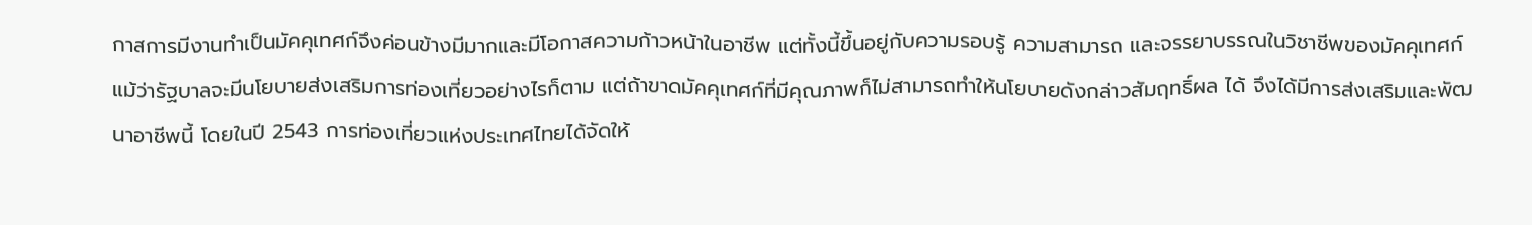กาสการมีงานทำเป็นมัคคุเทศก์จึงค่อนข้างมีมากและมีโอกาสความก้าวหน้าในอาชีพ แต่ทั้งนี้ขึ้นอยู่กับความรอบรู้ ความสามารถ และจรรยาบรรณในวิชาชีพของมัคคุเทศก์ แม้ว่ารัฐบาลจะมีนโยบายส่งเสริมการท่องเที่ยวอย่างไรก็ตาม แต่ถ้าขาดมัคคุเทศก์ที่มีคุณภาพก็ไม่สามารถทำให้นโยบายดังกล่าวสัมฤทธิ์ผล ได้ จึงได้มีการส่งเสริมและพัฒนาอาชีพนี้ โดยในปี 2543 การท่องเที่ยวแห่งประเทศไทยได้จัดให้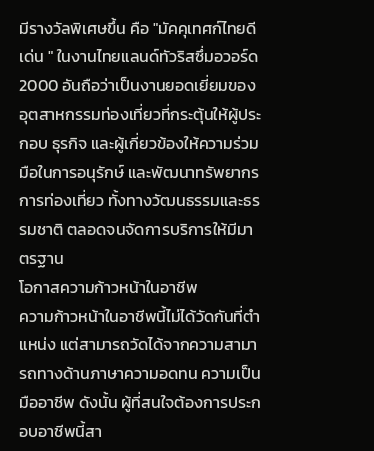มีรางวัลพิเศษขึ้น คือ "มัคคุเทศก์ไทยดีเด่น " ในงานไทยแลนด์ทัวริสซึ่มอวอร์ด 2000 อันถือว่าเป็นงานยอดเยี่ยมของอุตสาหกรรมท่องเที่ยวที่กระตุ้นให้ผู้ประกอบ ธุรกิจ และผู้เกี่ยวข้องให้ความร่วมมือในการอนุรักษ์ และพัฒนาทรัพยากรการท่องเที่ยว ทั้งทางวัฒนธรรมและธรรมชาติ ตลอดจนจัดการบริการให้มีมาตรฐาน
โอกาสความก้าวหน้าในอาชีพ
ความก้าวหน้าในอาชีพนี้ไม่ได้วัดกันที่ตำแหน่ง แต่สามารถวัดได้จากความสามารถทางด้านภาษาความอดทน ความเป็นมืออาชีพ ดังนั้น ผู้ที่สนใจต้องการประกอบอาชีพนี้สา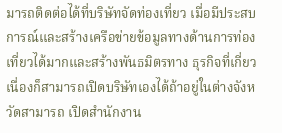มารถติดต่อได้ที่บริษัทจัดท่องเที่ยว เมื่อมีประสบการณ์และสร้างเครือข่ายข้อมูลทางด้านการท่องเที่ยวได้มากและสร้างพันธมิตรทาง ธุรกิจที่เกี่ยวเนื่องก็สามารถเปิดบริษัทเองได้ถ้าอยู่ในต่างจังหวัดสามารถ เปิดสำนักงาน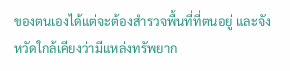ของตนเองได้แต่จะต้องสำรวจพื้นที่ที่ตนอยู่ และจังหวัดใกล้เคียงว่ามีแหล่งทรัพยาก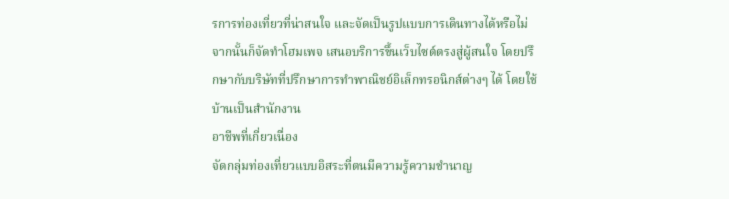รการท่องเที่ยวที่น่าสนใจ และจัดเป็นรูปแบบการเดินทางได้หรือไม่ จากนั้นก็จัดทำโฮมเพจ เสนอบริการขึ้นเว็บไซต์ตรงสู่ผู้สนใจ โดยปรึกษากับบริษัทที่ปรึกษาการทำพาณิชย์อิเล็กทรอนิกส์ต่างๆ ได้ โดยใช้บ้านเป็นสำนักงาน
อาชีพที่เกี่ยวเนื่อง
จัดกลุ่มท่องเที่ยวแบบอิสระที่ตนมีความรู้ความชำนาญ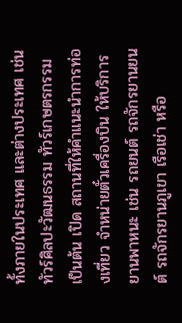ทั้งภายในประเทศ และต่างประเทศ เช่น ทัวร์ศิลปะวัฒนธรรม ทัวร์เกษตรกรรม เป็นต้น เปิด สถานที่ให้คำแนะนำการท่องเที่ยว จำหน่ายตั๋วเครื่องบิน ให้บริการยานพาหนะ เช่น รถยนต์ รถจักรยานยนต์ รถจักรยานภูเขา เรือเช่า หรือ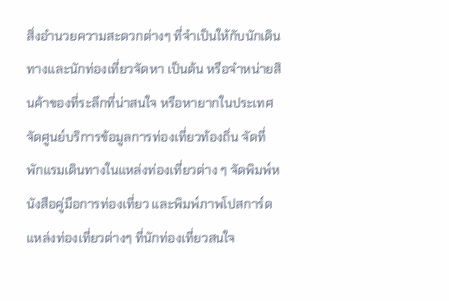สิ่งอำนวยความสะดวกต่างๆ ที่จำเป็นให้กับนักเดินทางและนักท่องเที่ยวจัดหา เป็นต้น หรือจำหน่ายสินค้าของที่ระลึกที่น่าสนใจ หรือหายากในประเทศ จัดศูนย์บริการข้อมูลการท่องเที่ยวท้องถิ่น จัดที่พักแรมเดินทางในแหล่งท่องเที่ยวต่าง ๆ จัดพิมพ์หนังสือคู่มือการท่องเที่ยว และพิมพ์ภาพโปสการ์ดแหล่งท่องเที่ยวต่างๆ ที่นักท่องเที่ยวสนใจ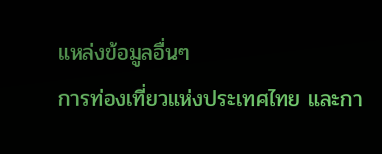แหล่งข้อมูลอื่นๆ
การท่องเที่ยวแห่งประเทศไทย และกา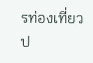รท่องเที่ยวป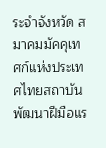ระจำจังหวัด สมาคมมัคคุเทศก์แห่งประเทศไทยสถาบันพัฒนาฝีมือแร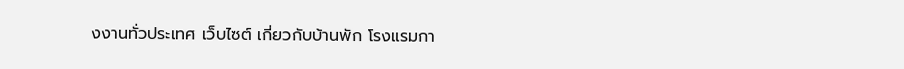งงานทั่วประเทศ เว็บไซต์ เกี่ยวกับบ้านพัก โรงแรมกา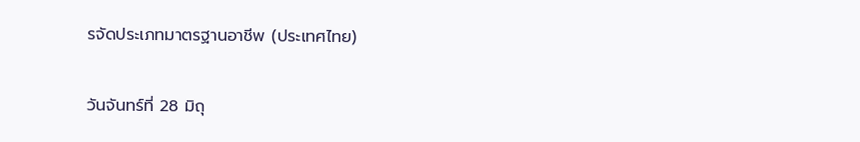รจัดประเภทมาตรฐานอาชีพ (ประเทศไทย)

วันจันทร์ที่ 28 มิถุ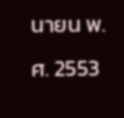นายน พ.ศ. 2553